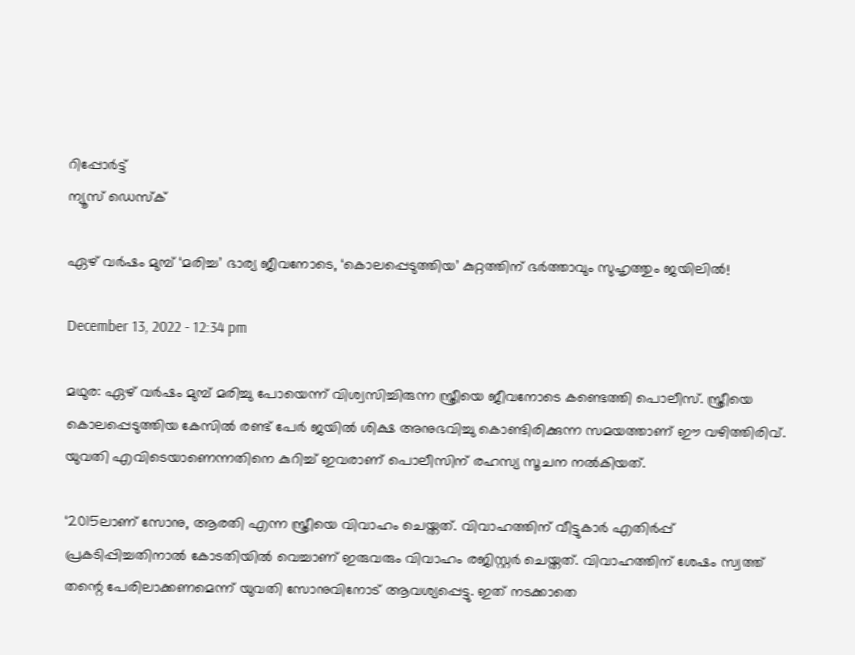റിപ്പോര്‍ട്ട്
ന്യൂസ് ഡെസ്ക്

ഏഴ് വർഷം മുമ്പ് ‘മരിച്ച’ ഭാര്യ ജീവനോടെ, ‘കൊലപ്പെടുത്തിയ’ കുറ്റത്തിന് ഭർത്താവും സുഹൃത്തും ജയിലിൽ!

December 13, 2022 - 12:34 pm

മഥുര: ഏഴ് വർഷം മുമ്പ് മരിച്ചു പോയെന്ന് വിശ്വസിച്ചിരുന്ന സ്ത്രീയെ ജീവനോടെ കണ്ടെത്തി പൊലീസ്. സ്ത്രീയെ കൊലപ്പെടുത്തിയ കേസിൽ രണ്ട് പേർ ജയിൽ ശിക്ഷ അനുഭവിച്ചു കൊണ്ടിരിക്കുന്ന സമയത്താണ് ഈ വഴിത്തിരിവ്. യുവതി എവിടെയാണെന്നതിനെ കുറിച്ച് ഇവരാണ് പൊലീസിന് രഹസ്യ സൂചന നൽകിയത്.

‘2015ലാണ് സോനു, ആരതി എന്ന സ്ത്രീയെ വിവാഹം ചെയ്തത്. വിവാഹത്തിന് വീട്ടുകാർ എതിർപ്പ് പ്രകടിപ്പിച്ചതിനാൽ കോടതിയിൽ വെച്ചാണ് ഇരുവരും വിവാഹം രജിസ്റ്റർ ചെയ്തത്. വിവാഹത്തിന് ശേഷം സ്വത്ത് തന്റെ പേരിലാക്കണമെന്ന് യുവതി സോനുവിനോട് ആവശ്യപ്പെട്ടു. ഇത് നടക്കാതെ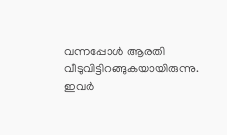വന്നപ്പോൾ ആരതി വീടുവിട്ടിറങ്ങുകയായിരുന്നു. ഇവർ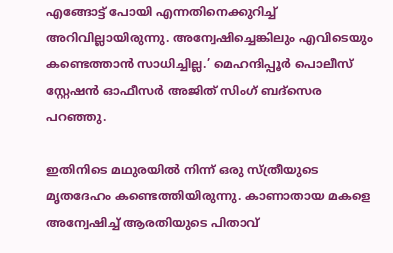എങ്ങോട്ട് പോയി എന്നതിനെക്കുറിച്ച് അറിവില്ലായിരുന്നു. അന്വേഷിച്ചെങ്കിലും എവിടെയും കണ്ടെത്താൻ സാധിച്ചില്ല.’ മെഹന്ദിപ്പൂർ പൊലീസ് സ്റ്റേഷൻ ഓഫീസർ അജിത് സിംഗ് ബദ്സെര പറഞ്ഞു.

ഇതിനിടെ മഥുരയിൽ നിന്ന് ഒരു സ്ത്രീയുടെ മൃതദേഹം കണ്ടെത്തിയിരുന്നു. കാണാതായ മകളെ അന്വേഷിച്ച് ആരതിയുടെ പിതാവ്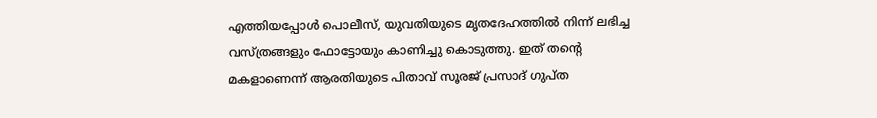എത്തിയപ്പോള്‍ പൊലീസ്, യുവതിയുടെ മൃതദേഹത്തിൽ നിന്ന് ലഭിച്ച വസ്ത്രങ്ങളും ഫോട്ടോയും കാണിച്ചു കൊടുത്തു. ഇത് തന്റെ മകളാണെന്ന് ആരതിയുടെ പിതാവ് സൂരജ് പ്രസാദ് ഗുപ്ത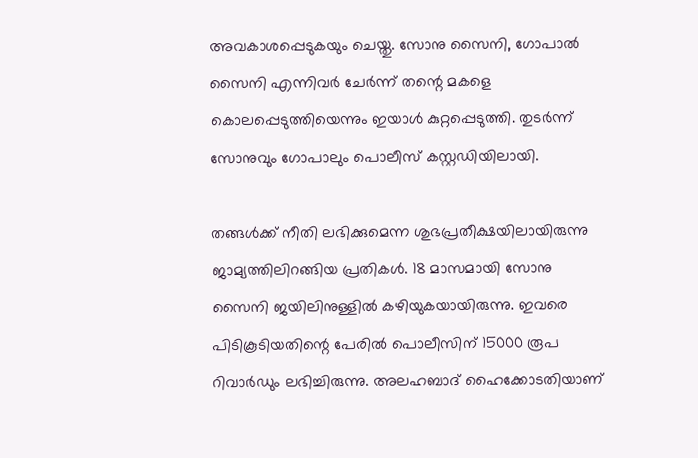അവകാശപ്പെടുകയും ചെയ്തു. സോനു സൈനി, ഗോപാൽ സൈനി എന്നിവർ ചേർന്ന് തന്റെ മകളെ കൊലപ്പെടുത്തിയെന്നും ഇയാൾ കുറ്റപ്പെടുത്തി. തുടർന്ന് സോനുവും ഗോപാലും പൊലീസ് കസ്റ്റഡിയിലായി.

തങ്ങൾക്ക് നീതി ലഭിക്കുമെന്ന ശുഭപ്രതീക്ഷയിലായിരുന്നു ജാമ്യത്തിലിറങ്ങിയ പ്രതികൾ. 18 മാസമായി സോനു സൈനി ജയിലിനുള്ളിൽ കഴിയുകയായിരുന്നു. ഇവരെ പിടികൂടിയതിന്റെ പേരിൽ പൊലീസിന് 15000 രൂപ റിവാർഡും ലഭിച്ചിരുന്നു. അലഹബാദ് ഹൈക്കോടതിയാണ്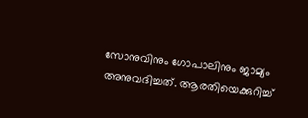സോനുവിനും ഗോപാലിനും ജാമ്യം അനുവദിച്ചത്. ആരതിയെക്കുറിച്ച്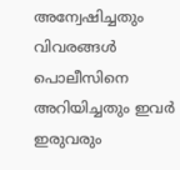അന്വേഷിച്ചതും വിവരങ്ങൾ പൊലീസിനെ അറിയിച്ചതും ഇവർ ഇരുവരും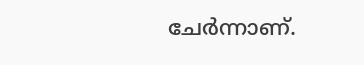ചേർന്നാണ്.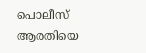പൊലീസ് ആരതിയെ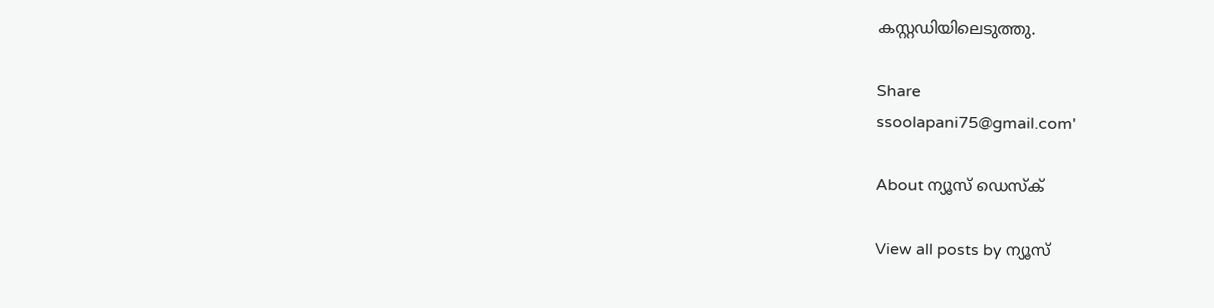കസ്റ്റഡിയിലെടുത്തു.

Share
ssoolapani75@gmail.com'

About ന്യൂസ് ഡെസ്ക്

View all posts by ന്യൂസ്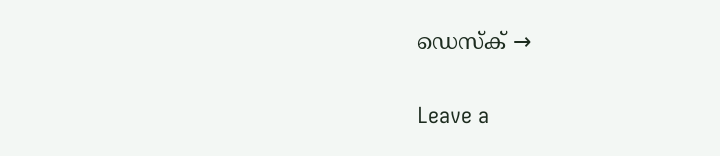ഡെസ്ക് →

Leave a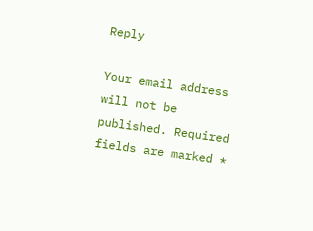Reply

Your email address will not be published. Required fields are marked *